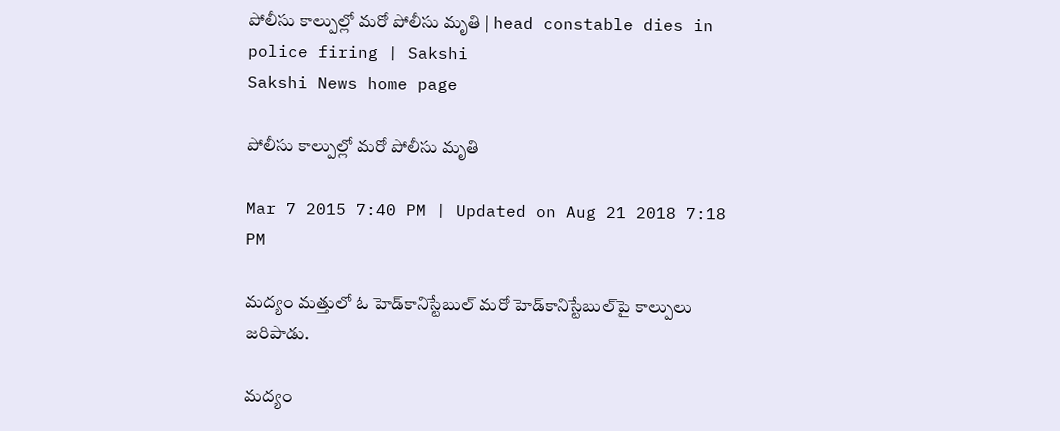పోలీసు కాల్పుల్లో మరో పోలీసు మృతి | head constable dies in police firing | Sakshi
Sakshi News home page

పోలీసు కాల్పుల్లో మరో పోలీసు మృతి

Mar 7 2015 7:40 PM | Updated on Aug 21 2018 7:18 PM

మద్యం మత్తులో ఓ హెడ్‌కానిస్టేబుల్ మరో హెడ్‌కానిస్టేబుల్‌పై కాల్పులు జరిపాడు.

మద్యం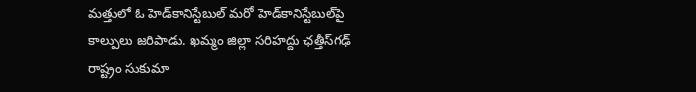మత్తులో ఓ హెడ్‌కానిస్టేబుల్ మరో హెడ్‌కానిస్టేబుల్‌పై కాల్పులు జరిపాడు. ఖమ్మం జిల్లా సరిహద్దు ఛత్తీస్‌గఢ్ రాష్ట్రం సుకుమా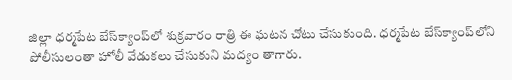జిల్లా ధర్మపేట బేస్‌క్యాంప్‌లో శుక్రవారం రాత్రి ఈ ఘటన చోటు చేసుకుంది. ధర్మపేట బేస్‌క్యాంప్‌లోని పోలీసులంతా హోలీ వేడుకలు చేసుకుని మద్యం తాగారు.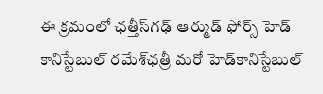ఈ క్రమంలో ఛత్తీస్‌గఢ్ ఆర్ముడ్ ఫోర్స్ హెడ్ కానిస్టేబుల్ రమేశ్‌ఛత్రీ మరో హెడ్‌కానిస్టేబుల్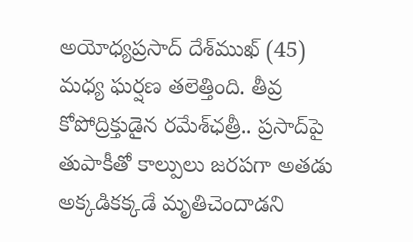అయోధ్యప్రసాద్ దేశ్‌ముఖ్ (45) మధ్య ఘర్షణ తలెత్తింది. తీవ్ర కోపోద్రిక్తుడైన రమేశ్‌ఛత్రీ.. ప్రసాద్‌పై తుపాకీతో కాల్పులు జరపగా అతడు అక్కడికక్కడే మృతిచెందాడని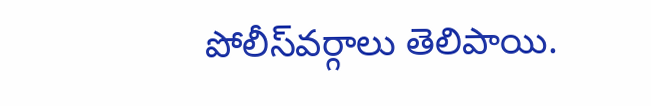పోలీస్‌వర్గాలు తెలిపాయి.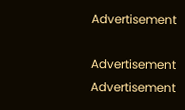Advertisement

Advertisement
Advertisement